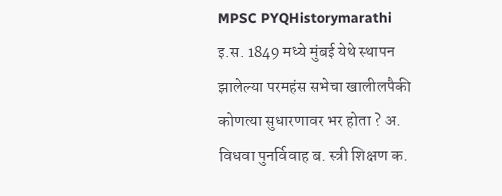MPSC PYQHistorymarathi
इ.स. 1849 मध्ये मुंबई येथे स्थापन झालेल्या परमहंस सभेचा खालीलपैकी कोणत्या सुधारणावर भर होता ? अ. विधवा पुनर्विवाह ब. स्त्री शिक्षण क.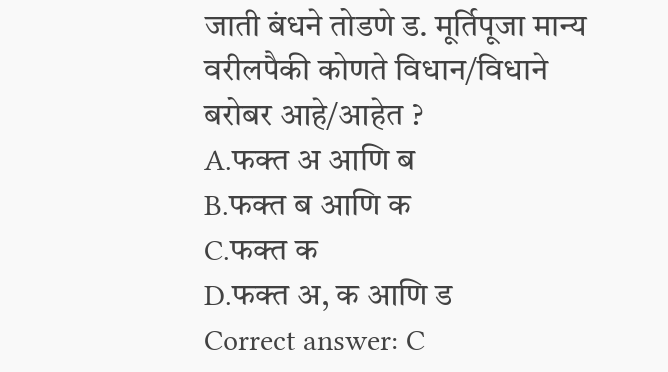जाती बंधने तोडणे ड. मूर्तिपूजा मान्य वरीलपैकी कोणते विधान/विधाने बरोबर आहे/आहेत ?
A.फक्त अ आणि ब
B.फक्त ब आणि क
C.फक्त क
D.फक्त अ, क आणि ड
Correct answer: C